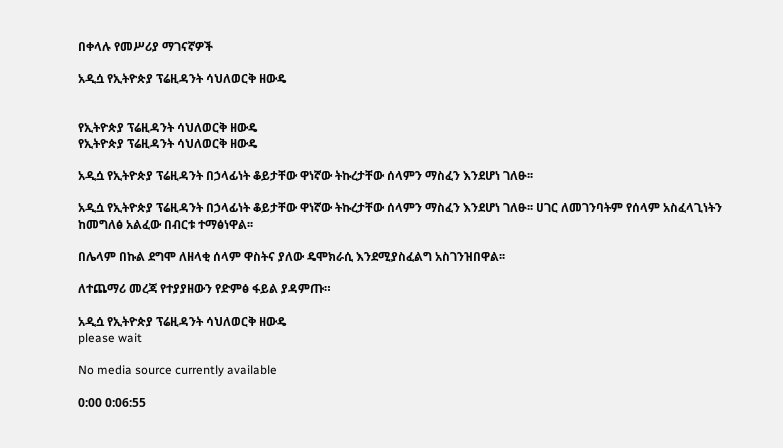በቀላሉ የመሥሪያ ማገናኛዎች

አዲሷ የኢትዮጵያ ፕሬዚዳንት ሳህለወርቅ ዘውዴ


የኢትዮጵያ ፕሬዚዳንት ሳህለወርቅ ዘውዴ
የኢትዮጵያ ፕሬዚዳንት ሳህለወርቅ ዘውዴ

አዲሷ የኢትዮጵያ ፕሬዚዳንት በኃላፊነት ቆይታቸው ዋነኛው ትኩረታቸው ሰላምን ማስፈን እንደሆነ ገለፁ፡፡

አዲሷ የኢትዮጵያ ፕሬዚዳንት በኃላፊነት ቆይታቸው ዋነኛው ትኩረታቸው ሰላምን ማስፈን እንደሆነ ገለፁ፡፡ ሀገር ለመገንባትም የሰላም አስፈላጊነትን ከመግለፅ አልፈው በብርቱ ተማፅነዋል፡፡

በሌላም በኩል ደግሞ ለዘላቂ ሰላም ዋስትና ያለው ዴሞክራሲ እንደሚያስፈልግ አስገንዝበዋል፡፡

ለተጨማሪ መረጃ የተያያዘውን የድምፅ ፋይል ያዳምጡ።

አዲሷ የኢትዮጵያ ፕሬዚዳንት ሳህለወርቅ ዘውዴ
please wait

No media source currently available

0:00 0:06:55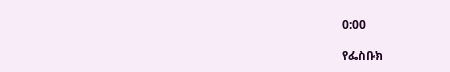0:00

የፌስቡክ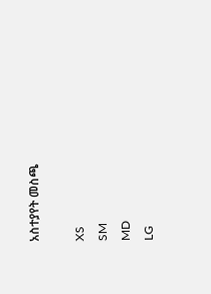አስተያየት መስጫ

XS
SM
MD
LG